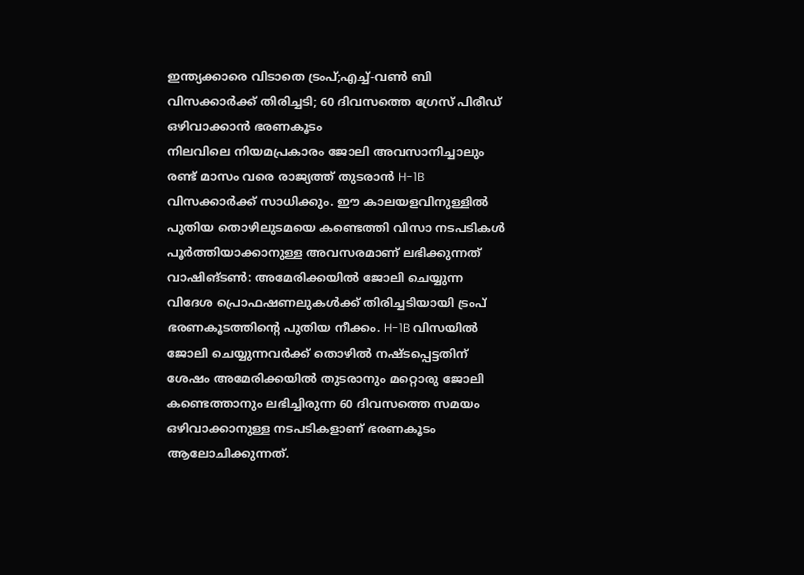ഇന്ത്യക്കാരെ വിടാതെ ട്രംപ്;എച്ച്-വൺ ബി വിസക്കാർക്ക് തിരിച്ചടി; 60 ദിവസത്തെ ഗ്രേസ് പിരീഡ് ഒഴിവാക്കാൻ ഭരണകൂടം
നിലവിലെ നിയമപ്രകാരം ജോലി അവസാനിച്ചാലും രണ്ട് മാസം വരെ രാജ്യത്ത് തുടരാൻ H-1B വിസക്കാർക്ക് സാധിക്കും. ഈ കാലയളവിനുള്ളിൽ പുതിയ തൊഴിലുടമയെ കണ്ടെത്തി വിസാ നടപടികൾ പൂർത്തിയാക്കാനുള്ള അവസരമാണ് ലഭിക്കുന്നത്
വാഷിങ്ടൺ: അമേരിക്കയിൽ ജോലി ചെയ്യുന്ന വിദേശ പ്രൊഫഷണലുകൾക്ക് തിരിച്ചടിയായി ട്രംപ് ഭരണകൂടത്തിന്റെ പുതിയ നീക്കം. H-1B വിസയിൽ ജോലി ചെയ്യുന്നവർക്ക് തൊഴിൽ നഷ്ടപ്പെട്ടതിന് ശേഷം അമേരിക്കയിൽ തുടരാനും മറ്റൊരു ജോലി കണ്ടെത്താനും ലഭിച്ചിരുന്ന 60 ദിവസത്തെ സമയം ഒഴിവാക്കാനുള്ള നടപടികളാണ് ഭരണകൂടം ആലോചിക്കുന്നത്.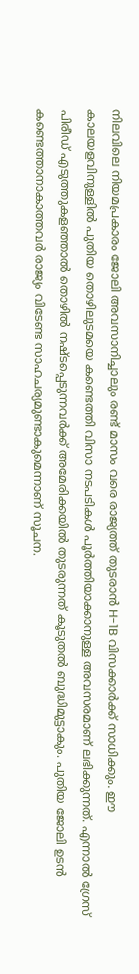നിലവിലെ നിയമപ്രകാരം ജോലി അവസാനിച്ചാലും രണ്ട് മാസം വരെ രാജ്യത്ത് തുടരാൻ H-1B വിസക്കാർക്ക് സാധിക്കും. ഈ കാലയളവിനുള്ളിൽ പുതിയ തൊഴിലുടമയെ കണ്ടെത്തി വിസാ നടപടികൾ പൂർത്തിയാക്കാനുള്ള അവസരമാണ് ലഭിക്കുന്നത്. എന്നാൽ ഗ്രേസ് പിരീഡ് എടുത്തുകളഞ്ഞാൽ തൊഴിൽ നഷ്ടപ്പെടുന്നവർക്ക് അമേരിക്കയിൽ തുടരുന്നത് കൂടുതൽ ബുദ്ധിമുട്ടാകും. പുതിയ ജോലി ഉടൻ കണ്ടെത്താനാകാത്തവർ രാജ്യം വിടേണ്ട സാഹചര്യമുണ്ടാകുമെന്നാണ് സൂചന.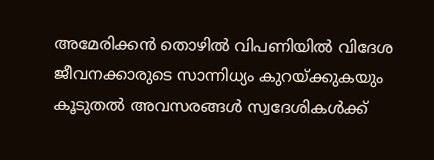അമേരിക്കൻ തൊഴിൽ വിപണിയിൽ വിദേശ ജീവനക്കാരുടെ സാന്നിധ്യം കുറയ്ക്കുകയും കൂടുതൽ അവസരങ്ങൾ സ്വദേശികൾക്ക്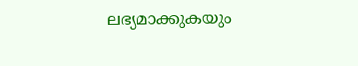ലഭ്യമാക്കുകയും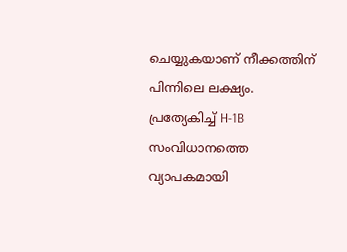ചെയ്യുകയാണ് നീക്കത്തിന് പിന്നിലെ ലക്ഷ്യം. പ്രത്യേകിച്ച് H-1B സംവിധാനത്തെ വ്യാപകമായി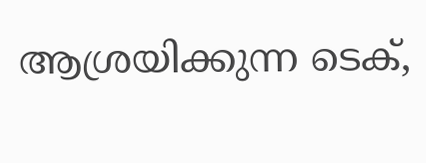ആശ്രയിക്കുന്ന ടെക്,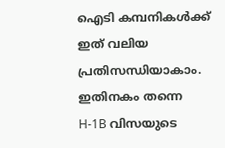ഐടി കമ്പനികൾക്ക് ഇത് വലിയ പ്രതിസന്ധിയാകാം. ഇതിനകം തന്നെ H-1B വിസയുടെ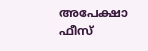അപേക്ഷാ ഫീസ്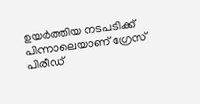ഉയർത്തിയ നടപടിക്ക് പിന്നാലെയാണ് ഗ്രേസ് പിരീഡ്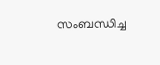സംബന്ധിച്ച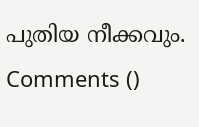പുതിയ നീക്കവും.
Comments ()